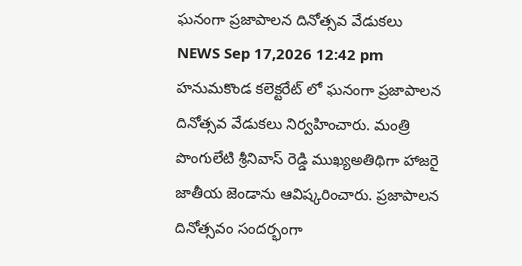ఘనంగా ప్రజాపాలన దినోత్సవ వేడుకలు
NEWS Sep 17,2026 12:42 pm
హనుమకొండ కలెక్టరేట్ లో ఘనంగా ప్రజాపాలన దినోత్సవ వేడుకలు నిర్వహించారు. మంత్రి పొంగులేటి శ్రీనివాస్ రెడ్డి ముఖ్యఅతిథిగా హాజరై జాతీయ జెండాను ఆవిష్కరించారు. ప్రజాపాలన దినోత్సవం సందర్భంగా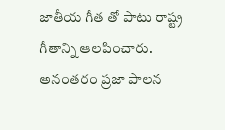జాతీయ గీత తో పాటు రాష్ట్ర గీతాన్ని ఆలపించారు. అనంతరం ప్రజా పాలన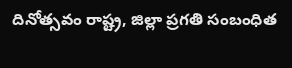దినోత్సవం రాష్ట్ర, జిల్లా ప్రగతి సంబంధిత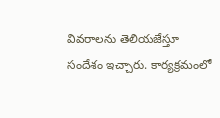వివరాలను తెలియజేస్తూ సందేశం ఇచ్చారు. కార్యక్రమంలో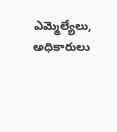ఎమ్మెల్యేలు, అధికారులు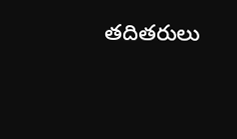తదితరులు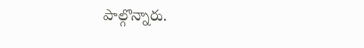పాల్గొన్నారు.